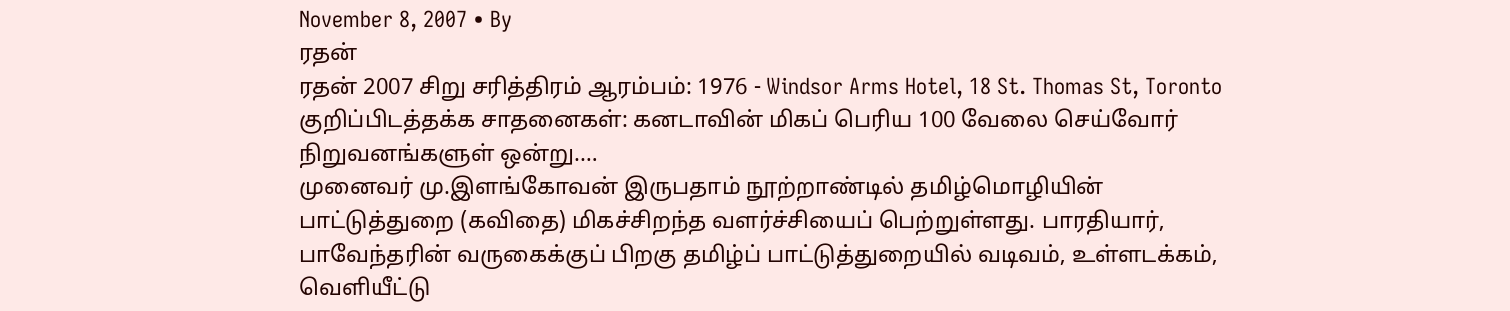November 8, 2007 • By
ரதன்
ரதன் 2007 சிறு சரித்திரம் ஆரம்பம்: 1976 - Windsor Arms Hotel, 18 St. Thomas St, Toronto குறிப்பிடத்தக்க சாதனைகள்: கனடாவின் மிகப் பெரிய 100 வேலை செய்வோர் நிறுவனங்களுள் ஒன்று.…
முனைவர் மு.இளங்கோவன் இருபதாம் நூற்றாண்டில் தமிழ்மொழியின் பாட்டுத்துறை (கவிதை) மிகச்சிறந்த வளர்ச்சியைப் பெற்றுள்ளது. பாரதியார், பாவேந்தரின் வருகைக்குப் பிறகு தமிழ்ப் பாட்டுத்துறையில் வடிவம், உள்ளடக்கம், வெளியீட்டு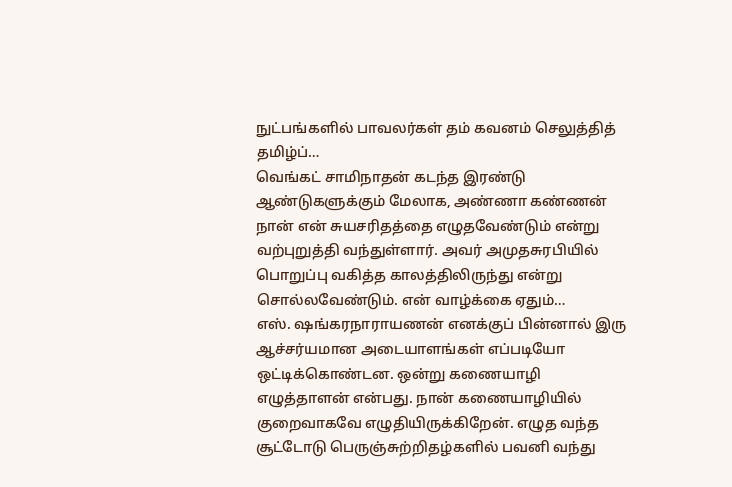நுட்பங்களில் பாவலர்கள் தம் கவனம் செலுத்தித் தமிழ்ப்…
வெங்கட் சாமிநாதன் கடந்த இரண்டு ஆண்டுகளுக்கும் மேலாக, அண்ணா கண்ணன் நான் என் சுயசரிதத்தை எழுதவேண்டும் என்று வற்புறுத்தி வந்துள்ளார். அவர் அமுதசுரபியில் பொறுப்பு வகித்த காலத்திலிருந்து என்று சொல்லவேண்டும். என் வாழ்க்கை ஏதும்…
எஸ். ஷங்கரநாராயணன் எனக்குப் பின்னால் இரு ஆச்சர்யமான அடையாளங்கள் எப்படியோ ஒட்டிக்கொண்டன. ஒன்று கணையாழி எழுத்தாளன் என்பது. நான் கணையாழியில் குறைவாகவே எழுதியிருக்கிறேன். எழுத வந்த சூட்டோடு பெருஞ்சுற்றிதழ்களில் பவனி வந்து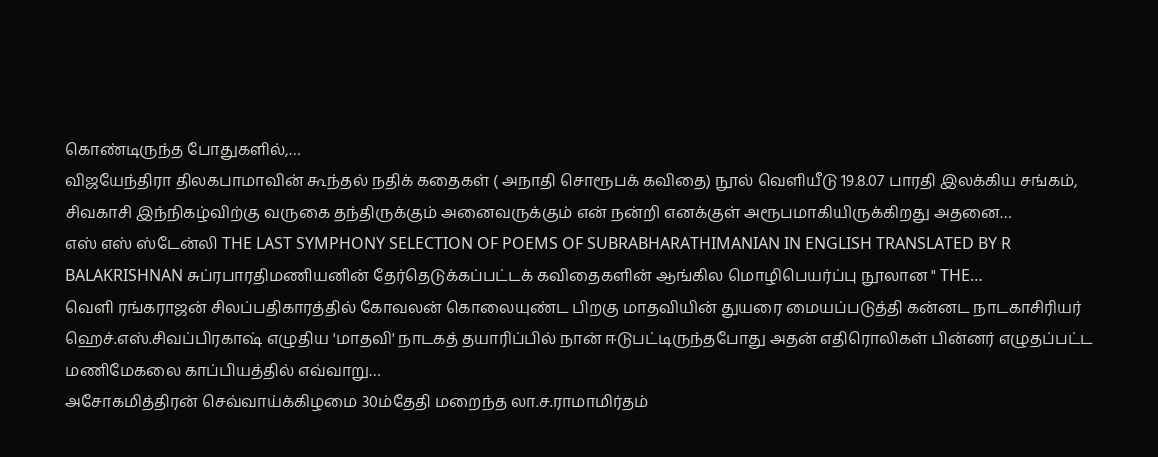கொண்டிருந்த போதுகளில்,…
விஜயேந்திரா திலகபாமாவின் கூந்தல் நதிக் கதைகள் ( அநாதி சொரூபக் கவிதை) நூல் வெளியீடு 19.8.07 பாரதி இலக்கிய சங்கம், சிவகாசி இந்நிகழ்விற்கு வருகை தந்திருக்கும் அனைவருக்கும் என் நன்றி எனக்குள் அரூபமாகியிருக்கிறது அதனை…
எஸ் எஸ் ஸ்டேன்லி THE LAST SYMPHONY SELECTION OF POEMS OF SUBRABHARATHIMANIAN IN ENGLISH TRANSLATED BY R BALAKRISHNAN சுப்ரபாரதிமணியனின் தேர்தெடுக்கப்பட்டக் கவிதைகளின் ஆங்கில மொழிபெயர்ப்பு நூலான " THE…
வெளி ரங்கராஜன் சிலப்பதிகாரத்தில் கோவலன் கொலையுண்ட பிறகு மாதவியின் துயரை மையப்படுத்தி கன்னட நாடகாசிரியர் ஹெச்.எஸ்.சிவப்பிரகாஷ் எழுதிய 'மாதவி' நாடகத் தயாரிப்பில் நான் ஈடுபட்டிருந்தபோது அதன் எதிரொலிகள் பின்னர் எழுதப்பட்ட மணிமேகலை காப்பியத்தில் எவ்வாறு…
அசோகமித்திரன் செவ்வாய்க்கிழமை 30ம்தேதி மறைந்த லா.ச.ராமாமிர்தம்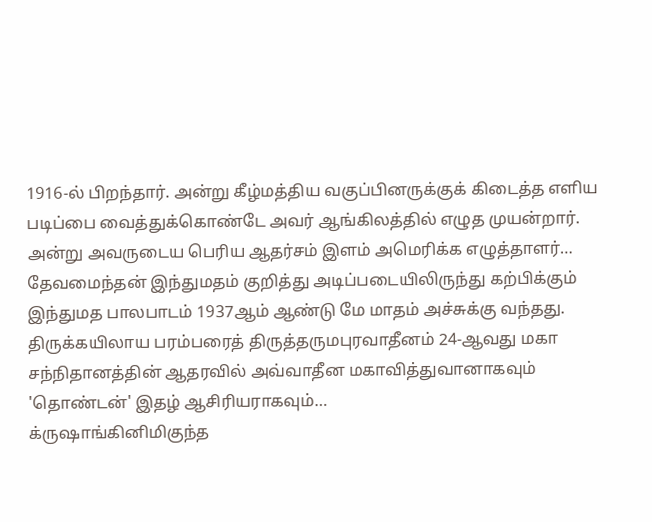1916-ல் பிறந்தார். அன்று கீழ்மத்திய வகுப்பினருக்குக் கிடைத்த எளிய படிப்பை வைத்துக்கொண்டே அவர் ஆங்கிலத்தில் எழுத முயன்றார். அன்று அவருடைய பெரிய ஆதர்சம் இளம் அமெரிக்க எழுத்தாளர்…
தேவமைந்தன் இந்துமதம் குறித்து அடிப்படையிலிருந்து கற்பிக்கும் இந்துமத பாலபாடம் 1937ஆம் ஆண்டு மே மாதம் அச்சுக்கு வந்தது. திருக்கயிலாய பரம்பரைத் திருத்தருமபுரவாதீனம் 24-ஆவது மகா சந்நிதானத்தின் ஆதரவில் அவ்வாதீன மகாவித்துவானாகவும் 'தொண்டன்' இதழ் ஆசிரியராகவும்…
க்ருஷாங்கினிமிகுந்த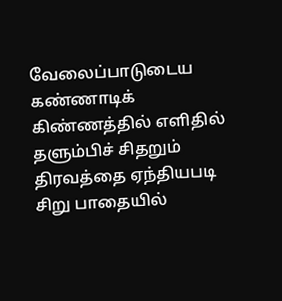வேலைப்பாடுடைய கண்ணாடிக் கிண்ணத்தில் எளிதில் தளும்பிச் சிதறும் திரவத்தை ஏந்தியபடி சிறு பாதையில்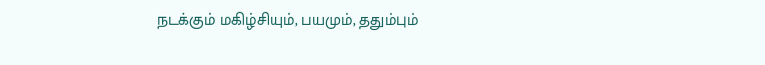நடக்கும் மகிழ்சியும், பயமும், ததும்பும்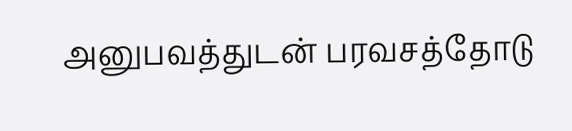அனுபவத்துடன் பரவசத்தோடு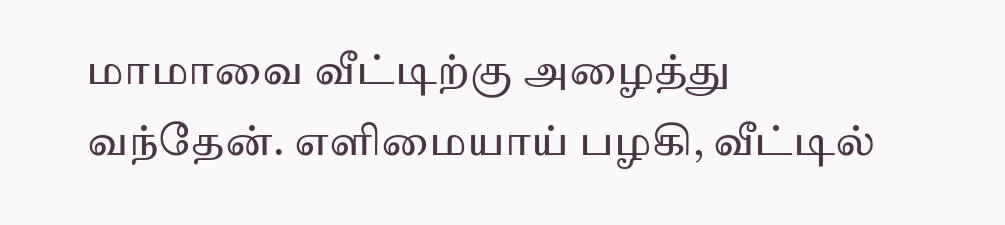மாமாவை வீட்டிற்கு அழைத்து வந்தேன். எளிமையாய் பழகி, வீட்டில்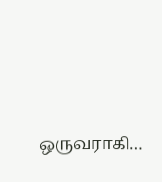ஒருவராகி…